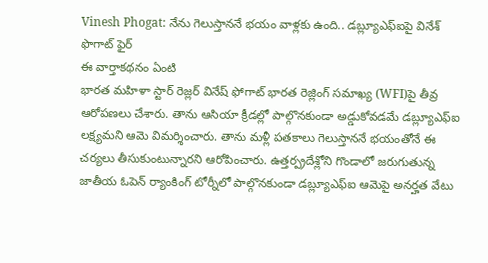Vinesh Phogat: నేను గెలుస్తాననే భయం వాళ్లకు ఉంది.. డబ్ల్యూఎఫ్ఐపై వినేశ్ ఫొగాట్ ఫైర్
ఈ వార్తాకథనం ఏంటి
భారత మహిళా స్టార్ రెజ్లర్ వినేష్ ఫోగాట్ భారత రెజ్లింగ్ సమాఖ్య (WFI)పై తీవ్ర ఆరోపణలు చేశారు. తాను ఆసియా క్రీడల్లో పాల్గొనకుండా అడ్డుకోవడమే డబ్ల్యూఎఫ్ఐ లక్ష్యమని ఆమె విమర్శించారు. తాను మళ్లీ పతకాలు గెలుస్తాననే భయంతోనే ఈ చర్యలు తీసుకుంటున్నారని ఆరోపించారు. ఉత్తర్ప్రదేశ్లోని గొండాలో జరుగుతున్న జాతీయ ఓపెన్ ర్యాంకింగ్ టోర్నీలో పాల్గొనకుండా డబ్ల్యూఎఫ్ఐ ఆమెపై అనర్హత వేటు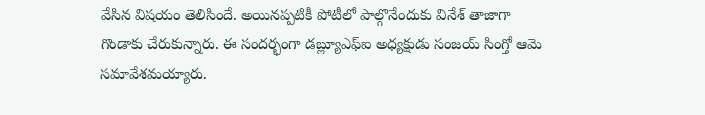వేసిన విషయం తెలిసిందే. అయినప్పటికీ పోటీలో పాల్గొనేందుకు వినేశ్ తాజాగా గొండాకు చేరుకున్నారు. ఈ సందర్భంగా డబ్ల్యూఎఫ్ఐ అధ్యక్షుడు సంజయ్ సింగ్తో ఆమె సమావేశమయ్యారు.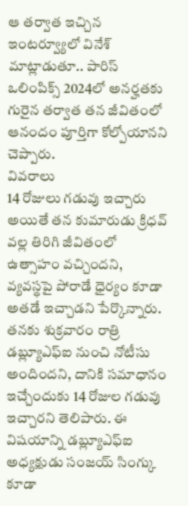ఆ తర్వాత ఇచ్చిన ఇంటర్వ్యూలో వినేశ్ మాట్లాడుతూ.. పారిస్ ఒలింపిక్స్ 2024లో అనర్హతకు గురైన తర్వాత తన జీవితంలో ఆనందం పూర్తిగా కోల్పోయానని చెప్పారు.
వివరాలు
14 రోజులు గడువు ఇచ్చారు
అయితే తన కుమారుడు క్రిధవ్ వల్ల తిరిగి జీవితంలో ఉత్సాహం వచ్చిందని, వ్యవస్థపై పోరాడే ధైర్యం కూడా అతడే ఇచ్చాడని పేర్కొన్నారు. తనకు శుక్రవారం రాత్రి డబ్ల్యూఎఫ్ఐ నుంచి నోటీసు అందిందని, దానికి సమాధానం ఇచ్చేందుకు 14 రోజుల గడువు ఇచ్చారని తెలిపారు. ఈ విషయాన్ని డబ్ల్యూఎఫ్ఐ అధ్యక్షుడు సంజయ్ సింగ్కు కూడా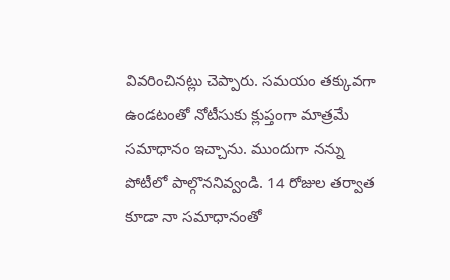వివరించినట్లు చెప్పారు. సమయం తక్కువగా ఉండటంతో నోటీసుకు క్లుప్తంగా మాత్రమే సమాధానం ఇచ్చాను. ముందుగా నన్ను పోటీలో పాల్గొననివ్వండి. 14 రోజుల తర్వాత కూడా నా సమాధానంతో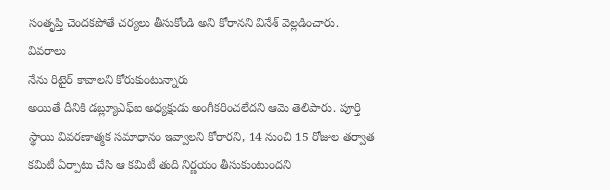సంతృప్తి చెందకపోతే చర్యలు తీసుకోండి అని కోరానని వినేశ్ వెల్లడించారు.
వివరాలు
నేను రిటైర్ కావాలని కోరుకుంటున్నారు
అయితే దీనికి డబ్ల్యూఎఫ్ఐ అధ్యక్షుడు అంగీకరించలేదని ఆమె తెలిపారు. పూర్తి స్థాయి వివరణాత్మక సమాధానం ఇవ్వాలని కోరారని, 14 నుంచి 15 రోజుల తర్వాత కమిటీ ఏర్పాటు చేసి ఆ కమిటీ తుది నిర్ణయం తీసుకుంటుందని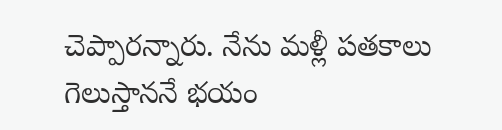చెప్పారన్నారు. నేను మళ్లీ పతకాలు గెలుస్తాననే భయం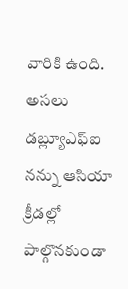వారికి ఉంది. అసలు డబ్ల్యూఎఫ్ఐ నన్ను ఆసియా క్రీడల్లో పాల్గొనకుండా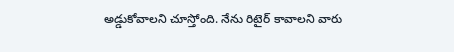అడ్డుకోవాలని చూస్తోంది. నేను రిటైర్ కావాలని వారు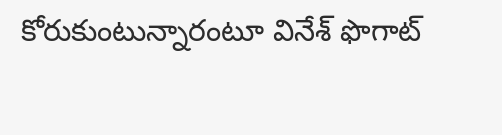కోరుకుంటున్నారంటూ వినేశ్ ఫొగాట్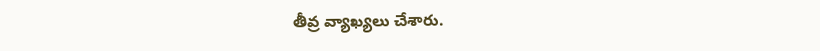తీవ్ర వ్యాఖ్యలు చేశారు.